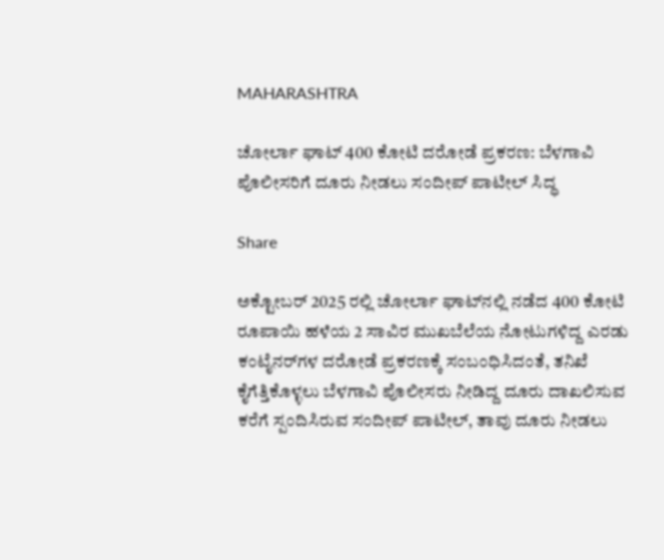MAHARASHTRA

ಚೋರ್ಲಾ ಘಾಟ್ 400 ಕೋಟಿ ದರೋಡೆ ಪ್ರಕರಣ: ಬೆಳಗಾವಿ ಪೊಲೀಸರಿಗೆ ದೂರು ನೀಡಲು ಸಂದೀಪ್ ಪಾಟೀಲ್ ಸಿದ್ಧ

Share

ಅಕ್ಟೋಬರ್ 2025 ರಲ್ಲಿ ಚೋರ್ಲಾ ಘಾಟ್‌ನಲ್ಲಿ ನಡೆದ 400 ಕೋಟಿ ರೂಪಾಯಿ ಹಳೆಯ 2 ಸಾವಿರ ಮುಖಬೆಲೆಯ ನೋಟುಗಳಿದ್ದ ಎರಡು ಕಂಟೈನರ್‌ಗಳ ದರೋಡೆ ಪ್ರಕರಣಕ್ಕೆ ಸಂಬಂಧಿಸಿದಂತೆ, ತನಿಖೆ ಕೈಗೆತ್ತಿಕೊಳ್ಳಲು ಬೆಳಗಾವಿ ಪೊಲೀಸರು ನೀಡಿದ್ದ ದೂರು ದಾಖಲಿಸುವ ಕರೆಗೆ ಸ್ಪಂದಿಸಿರುವ ಸಂದೀಪ್ ಪಾಟೀಲ್, ತಾವು ದೂರು ನೀಡಲು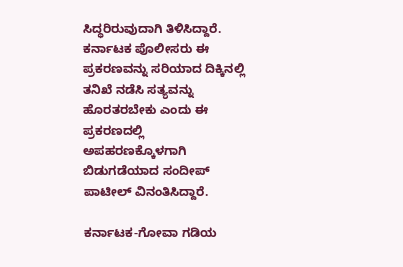ಸಿದ್ಧರಿರುವುದಾಗಿ ತಿಳಿಸಿದ್ದಾರೆ. ಕರ್ನಾಟಕ ಪೊಲೀಸರು ಈ ಪ್ರಕರಣವನ್ನು ಸರಿಯಾದ ದಿಕ್ಕಿನಲ್ಲಿ ತನಿಖೆ ನಡೆಸಿ ಸತ್ಯವನ್ನು ಹೊರತರಬೇಕು ಎಂದು ಈ ಪ್ರಕರಣದಲ್ಲಿ ಅಪಹರಣಕ್ಕೊಳಗಾಗಿ ಬಿಡುಗಡೆಯಾದ ಸಂದೀಪ್ ಪಾಟೀಲ್ ವಿನಂತಿಸಿದ್ದಾರೆ.

ಕರ್ನಾಟಕ-ಗೋವಾ ಗಡಿಯ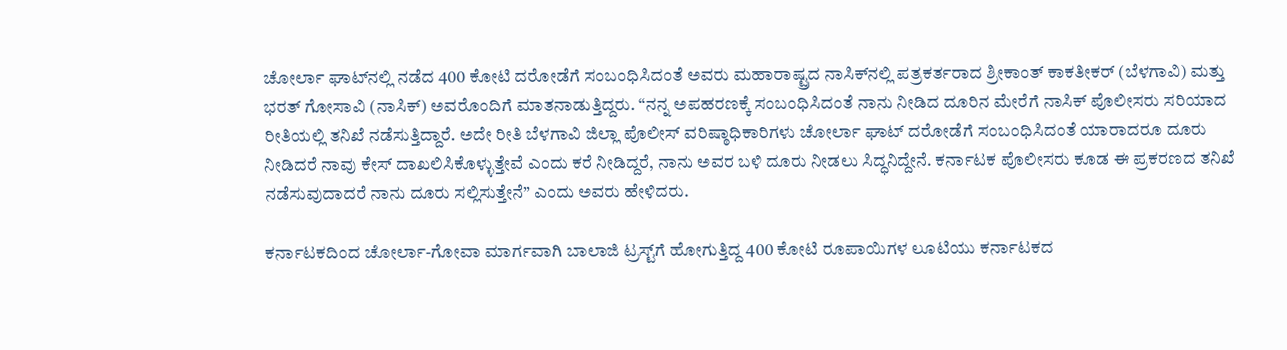ಚೋರ್ಲಾ ಘಾಟ್‌ನಲ್ಲಿ ನಡೆದ 400 ಕೋಟಿ ದರೋಡೆಗೆ ಸಂಬಂಧಿಸಿದಂತೆ ಅವರು ಮಹಾರಾಷ್ಟ್ರದ ನಾಸಿಕ್‌ನಲ್ಲಿ ಪತ್ರಕರ್ತರಾದ ಶ್ರೀಕಾಂತ್ ಕಾಕತೀಕರ್ (ಬೆಳಗಾವಿ) ಮತ್ತು ಭರತ್ ಗೋಸಾವಿ (ನಾಸಿಕ್) ಅವರೊಂದಿಗೆ ಮಾತನಾಡುತ್ತಿದ್ದರು. “ನನ್ನ ಅಪಹರಣಕ್ಕೆ ಸಂಬಂಧಿಸಿದಂತೆ ನಾನು ನೀಡಿದ ದೂರಿನ ಮೇರೆಗೆ ನಾಸಿಕ್ ಪೊಲೀಸರು ಸರಿಯಾದ ರೀತಿಯಲ್ಲಿ ತನಿಖೆ ನಡೆಸುತ್ತಿದ್ದಾರೆ. ಅದೇ ರೀತಿ ಬೆಳಗಾವಿ ಜಿಲ್ಲಾ ಪೊಲೀಸ್ ವರಿಷ್ಠಾಧಿಕಾರಿಗಳು ಚೋರ್ಲಾ ಘಾಟ್ ದರೋಡೆಗೆ ಸಂಬಂಧಿಸಿದಂತೆ ಯಾರಾದರೂ ದೂರು ನೀಡಿದರೆ ನಾವು ಕೇಸ್ ದಾಖಲಿಸಿಕೊಳ್ಳುತ್ತೇವೆ ಎಂದು ಕರೆ ನೀಡಿದ್ದರೆ, ನಾನು ಅವರ ಬಳಿ ದೂರು ನೀಡಲು ಸಿದ್ಧನಿದ್ದೇನೆ. ಕರ್ನಾಟಕ ಪೊಲೀಸರು ಕೂಡ ಈ ಪ್ರಕರಣದ ತನಿಖೆ ನಡೆಸುವುದಾದರೆ ನಾನು ದೂರು ಸಲ್ಲಿಸುತ್ತೇನೆ” ಎಂದು ಅವರು ಹೇಳಿದರು.

ಕರ್ನಾಟಕದಿಂದ ಚೋರ್ಲಾ-ಗೋವಾ ಮಾರ್ಗವಾಗಿ ಬಾಲಾಜಿ ಟ್ರಸ್ಟ್‌ಗೆ ಹೋಗುತ್ತಿದ್ದ 400 ಕೋಟಿ ರೂಪಾಯಿಗಳ ಲೂಟಿಯು ಕರ್ನಾಟಕದ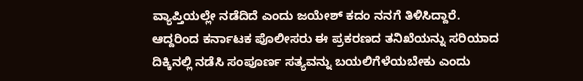ವ್ಯಾಪ್ತಿಯಲ್ಲೇ ನಡೆದಿದೆ ಎಂದು ಜಯೇಶ್ ಕದಂ ನನಗೆ ತಿಳಿಸಿದ್ದಾರೆ. ಆದ್ದರಿಂದ ಕರ್ನಾಟಕ ಪೊಲೀಸರು ಈ ಪ್ರಕರಣದ ತನಿಖೆಯನ್ನು ಸರಿಯಾದ ದಿಕ್ಕಿನಲ್ಲಿ ನಡೆಸಿ ಸಂಪೂರ್ಣ ಸತ್ಯವನ್ನು ಬಯಲಿಗೆಳೆಯಬೇಕು ಎಂದು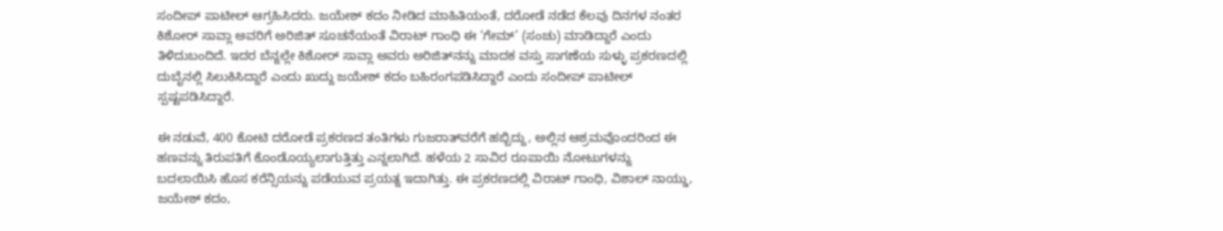ಸಂದೀಪ್ ಪಾಟೀಲ್ ಆಗ್ರಹಿಸಿದರು. ಜಯೇಶ್ ಕದಂ ನೀಡಿದ ಮಾಹಿತಿಯಂತೆ, ದರೋಡೆ ನಡೆದ ಕೆಲವು ದಿನಗಳ ನಂತರ ಕಿಶೋರ್ ಸಾವ್ಲಾ ಅವರಿಗೆ ಅರಿಜಿತ್ ಸೂಚನೆಯಂತೆ ವಿರಾಟ್ ಗಾಂಧಿ ಈ ‘ಗೇಮ್’ (ಸಂಚು) ಮಾಡಿದ್ದಾರೆ ಎಂದು ತಿಳಿದುಬಂದಿದೆ. ಇದರ ಬೆನ್ನಲ್ಲೇ ಕಿಶೋರ್ ಸಾವ್ಲಾ ಅವರು ಅರಿಜಿತ್‌ನನ್ನು ಮಾದಕ ವಸ್ತು ಸಾಗಣೆಯ ಸುಳ್ಳು ಪ್ರಕರಣದಲ್ಲಿ ದುಬೈನಲ್ಲಿ ಸಿಲುಕಿಸಿದ್ದಾರೆ ಎಂದು ಖುದ್ದು ಜಯೇಶ್ ಕದಂ ಬಹಿರಂಗಪಡಿಸಿದ್ದಾರೆ ಎಂದು ಸಂದೀಪ್ ಪಾಟೀಲ್ ಸ್ಪಷ್ಟಪಡಿಸಿದ್ದಾರೆ.

ಈ ನಡುವೆ, 400 ಕೋಟಿ ದರೋಡೆ ಪ್ರಕರಣದ ತಂತಿಗಳು ಗುಜರಾತ್‌ವರೆಗೆ ಹಬ್ಬಿದ್ದು, ಅಲ್ಲಿನ ಆಶ್ರಮವೊಂದರಿಂದ ಈ ಹಣವನ್ನು ತಿರುಪತಿಗೆ ಕೊಂಡೊಯ್ಯಲಾಗುತ್ತಿತ್ತು ಎನ್ನಲಾಗಿದೆ. ಹಳೆಯ 2 ಸಾವಿರ ರೂಪಾಯಿ ನೋಟುಗಳನ್ನು ಬದಲಾಯಿಸಿ ಹೊಸ ಕರೆನ್ಸಿಯನ್ನು ಪಡೆಯುವ ಪ್ರಯತ್ನ ಇದಾಗಿತ್ತು. ಈ ಪ್ರಕರಣದಲ್ಲಿ ವಿರಾಟ್ ಗಾಂಧಿ, ವಿಶಾಲ್ ನಾಯ್ಡು, ಜಯೇಶ್ ಕದಂ,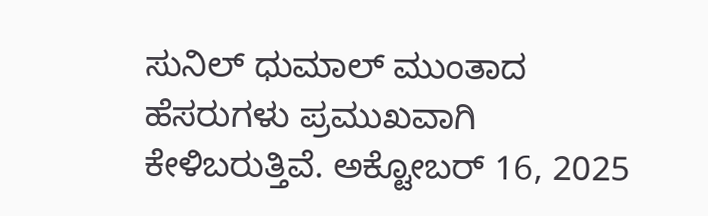ಸುನಿಲ್ ಧುಮಾಲ್ ಮುಂತಾದ ಹೆಸರುಗಳು ಪ್ರಮುಖವಾಗಿ ಕೇಳಿಬರುತ್ತಿವೆ. ಅಕ್ಟೋಬರ್ 16, 2025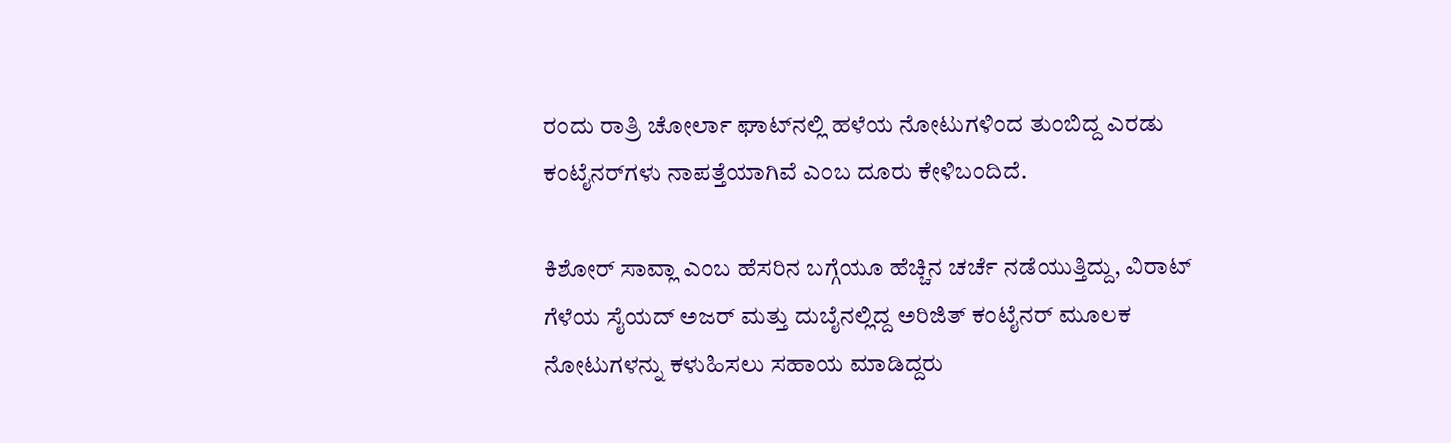ರಂದು ರಾತ್ರಿ ಚೋರ್ಲಾ ಘಾಟ್‌ನಲ್ಲಿ ಹಳೆಯ ನೋಟುಗಳಿಂದ ತುಂಬಿದ್ದ ಎರಡು ಕಂಟೈನರ್‌ಗಳು ನಾಪತ್ತೆಯಾಗಿವೆ ಎಂಬ ದೂರು ಕೇಳಿಬಂದಿದೆ.

ಕಿಶೋರ್ ಸಾವ್ಲಾ ಎಂಬ ಹೆಸರಿನ ಬಗ್ಗೆಯೂ ಹೆಚ್ಚಿನ ಚರ್ಚೆ ನಡೆಯುತ್ತಿದ್ದು, ವಿರಾಟ್ ಗೆಳೆಯ ಸೈಯದ್ ಅಜರ್ ಮತ್ತು ದುಬೈನಲ್ಲಿದ್ದ ಅರಿಜಿತ್ ಕಂಟೈನರ್ ಮೂಲಕ ನೋಟುಗಳನ್ನು ಕಳುಹಿಸಲು ಸಹಾಯ ಮಾಡಿದ್ದರು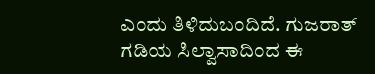ಎಂದು ತಿಳಿದುಬಂದಿದೆ. ಗುಜರಾತ್ ಗಡಿಯ ಸಿಲ್ವಾಸಾದಿಂದ ಈ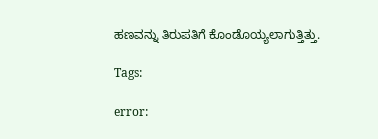ಹಣವನ್ನು ತಿರುಪತಿಗೆ ಕೊಂಡೊಯ್ಯಲಾಗುತ್ತಿತ್ತು.

Tags:

error: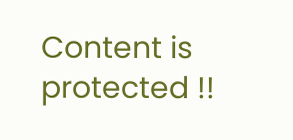Content is protected !!